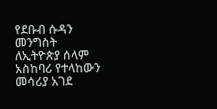የደቡብ ሱዳን መንግስት ለኢትዮጵያ ሰላም አስከባሪ የተላከውን መሳሪያ አገደ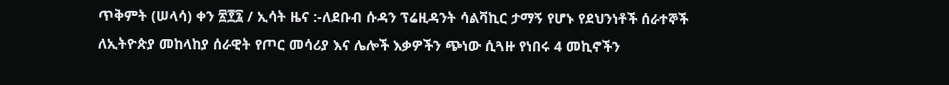ጥቅምት (ሠላሳ) ቀን ፳፻፯ / ኢሳት ዜና :-ለደቡብ ሱዳን ፕሬዚዳንት ሳልቫኪር ታማኝ የሆኑ የደህንነቶች ሰራተኞች ለኢትዮጵያ መከላከያ ሰራዊት የጦር መሳሪያ እና ሌሎች እቃዎችን ጭነው ሲጓዙ የነበሩ 4 መኪኖችን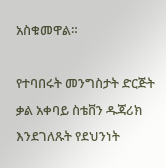አስቁመዋል።

የተባበሩት መንግስታት ድርጅት ቃል አቀባይ ስቴቨን ዱጃሪክ እንደገለጹት የደህንነት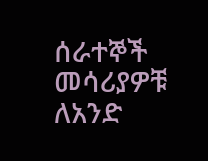ሰራተኞች መሳሪያዎቹ ለአንድ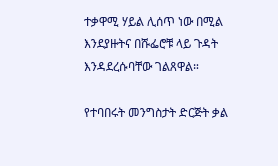ተቃዋሚ ሃይል ሊሰጥ ነው በሚል እንደያዙትና በሹፌሮቹ ላይ ጉዳት እንዳደረሱባቸው ገልጸዋል።

የተባበሩት መንግስታት ድርጅት ቃል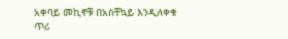አቀባይ መኪኖቹ በአስቸኳይ እንዲለቀቁ ጥሪ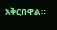አቅርበዋል።